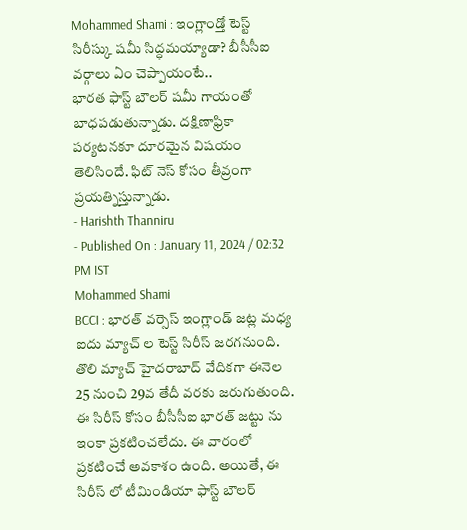Mohammed Shami : ఇంగ్లాండ్తో టెస్ట్ సిరీస్కు షమీ సిద్ధమయ్యాడా? బీసీసీఐ వర్గాలు ఏం చెప్పాయంటే..
భారత ఫాస్ట్ బౌలర్ షమీ గాయంతో బాధపడుతున్నాడు. దక్షిణాఫ్రికా పర్యటనకూ దూరమైన విషయం తెలిసిందే. ఫిట్ నెస్ కోసం తీవ్రంగా ప్రయత్నిస్తున్నాడు.
- Harishth Thanniru
- Published On : January 11, 2024 / 02:32 PM IST
Mohammed Shami
BCCI : భారత్ వర్సెస్ ఇంగ్లాండ్ జట్ల మధ్య ఐదు మ్యాచ్ ల టెస్ట్ సిరీస్ జరగనుంది. తొలి మ్యాచ్ హైదరాబాద్ వేదికగా ఈనెల 25 నుంచి 29వ తేదీ వరకు జరుగుతుంది. ఈ సిరీస్ కోసం బీసీసీఐ భారత్ జట్టు ను ఇంకా ప్రకటించలేదు. ఈ వారంలో ప్రకటించే అవకాశం ఉంది. అయితే, ఈ సిరీస్ లో టీమిండియా ఫాస్ట్ బౌలర్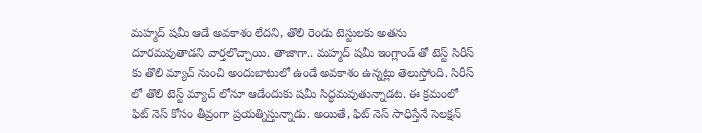మహ్మద్ షమీ ఆడే అవకాశం లేదని, తొలి రెండు టెస్టులకు అతను దూరమవుతాడని వార్తలొచ్చాయి. తాజాగా.. మహ్మద్ షమీ ఇంగ్లాండ్ తో టెస్ట్ సిరీస్ కు తొలి మ్యాచ్ నుంచి అందుబాటులో ఉండే అవకాశం ఉన్నట్లు తెలుస్తోంది. సిరీస్ లో తొలి టెస్ట్ మ్యాచ్ లోనూ ఆడేందుకు షమీ సిద్ధమవుతున్నాడట. ఈ క్రమంలో ఫిట్ నెస్ కోసం తీవ్రంగా ప్రయత్నిస్తున్నాడు. అయితే, ఫిట్ నెస్ సాధిస్తేనే సెలక్షన్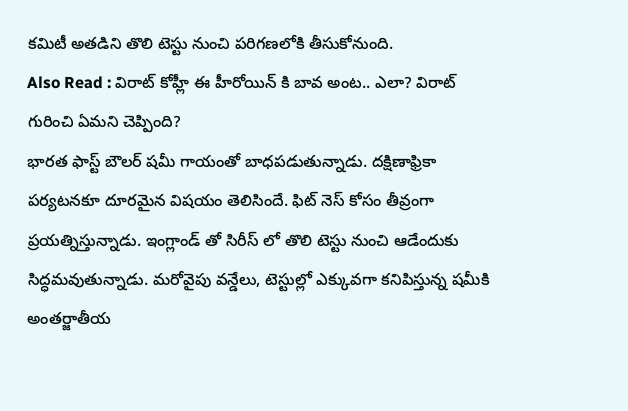కమిటీ అతడిని తొలి టెస్టు నుంచి పరిగణలోకి తీసుకోనుంది.
Also Read : విరాట్ కోహ్లీ ఈ హీరోయిన్ కి బావ అంట.. ఎలా? విరాట్ గురించి ఏమని చెప్పింది?
భారత ఫాస్ట్ బౌలర్ షమీ గాయంతో బాధపడుతున్నాడు. దక్షిణాఫ్రికా పర్యటనకూ దూరమైన విషయం తెలిసిందే. ఫిట్ నెస్ కోసం తీవ్రంగా ప్రయత్నిస్తున్నాడు. ఇంగ్లాండ్ తో సిరీస్ లో తొలి టెస్టు నుంచి ఆడేందుకు సిద్ధమవుతున్నాడు. మరోవైపు వన్డేలు, టెస్టుల్లో ఎక్కువగా కనిపిస్తున్న షమీకి అంతర్జాతీయ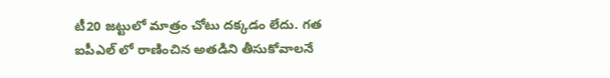టీ20 జట్టులో మాత్రం చోటు దక్కడం లేదు. గత ఐపీఎల్ లో రాణించిన అతడిని తీసుకోవాలనే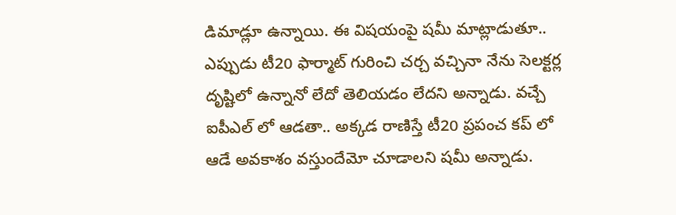డిమాడ్లూ ఉన్నాయి. ఈ విషయంపై షమీ మాట్లాడుతూ.. ఎప్పుడు టీ20 ఫార్మాట్ గురించి చర్చ వచ్చినా నేను సెలక్టర్ల దృష్టిలో ఉన్నానో లేదో తెలియడం లేదని అన్నాడు. వచ్చే ఐపీఎల్ లో ఆడతా.. అక్కడ రాణిస్తే టీ20 ప్రపంచ కప్ లో ఆడే అవకాశం వస్తుందేమో చూడాలని షమీ అన్నాడు.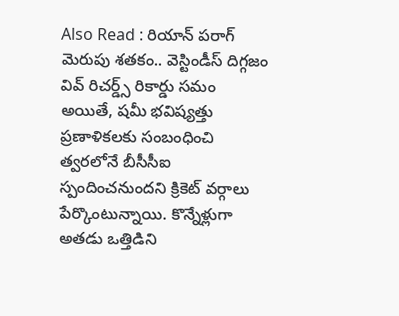Also Read : రియాన్ పరాగ్ మెరుపు శతకం.. వెస్టిండీస్ దిగ్గజం వివ్ రిచర్డ్స్ రికార్డు సమం
అయితే, షమీ భవిష్యత్తు ప్రణాళికలకు సంబంధించి త్వరలోనే బీసీసీఐ స్పందించనుందని క్రికెట్ వర్గాలు పేర్కొంటున్నాయి. కొన్నేళ్లుగా అతడు ఒత్తిడిని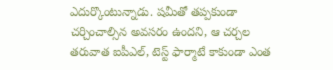ఎదుర్కొంటున్నాడు. షమీతో తప్పకుండా చర్చించాల్సిన అవసరం ఉందని, ఆ చర్చల తరువాత ఐపీఎల్, టెస్ట్ ఫార్మాటే కాకుండా ఎంత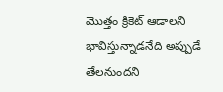మొత్తం క్రికెట్ ఆడాలని భావిస్తున్నాడనేది అప్పుడే తేలనుందని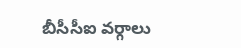బీసీసీఐ వర్గాలు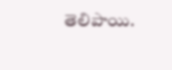తెలిపాయి.